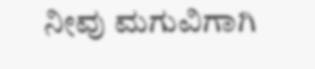ನೀವು ಮಗುವಿಗಾಗಿ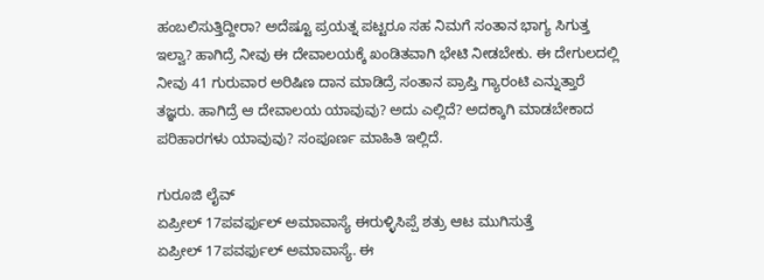ಹಂಬಲಿಸುತ್ತಿದ್ದೀರಾ? ಅದೆಷ್ಟೂ ಪ್ರಯತ್ನ ಪಟ್ಟರೂ ಸಹ ನಿಮಗೆ ಸಂತಾನ ಭಾಗ್ಯ ಸಿಗುತ್ತ ಇಲ್ವಾ? ಹಾಗಿದ್ರೆ ನೀವು ಈ ದೇವಾಲಯಕ್ಕೆ ಖಂಡಿತವಾಗಿ ಭೇಟಿ ನೀಡಬೇಕು. ಈ ದೇಗುಲದಲ್ಲಿ ನೀವು 41 ಗುರುವಾರ ಅರಿಷಿಣ ದಾನ ಮಾಡಿದ್ರೆ ಸಂತಾನ ಪ್ರಾಪ್ತಿ ಗ್ಯಾರಂಟಿ ಎನ್ನುತ್ತಾರೆ ತಜ್ಞರು. ಹಾಗಿದ್ರೆ ಆ ದೇವಾಲಯ ಯಾವುವು? ಅದು ಎಲ್ಲಿದೆ? ಅದಕ್ಕಾಗಿ ಮಾಡಬೇಕಾದ ಪರಿಹಾರಗಳು ಯಾವುವು? ಸಂಪೂರ್ಣ ಮಾಹಿತಿ ಇಲ್ಲಿದೆ.

ಗುರೂಜಿ ಲೈವ್
ಏಪ್ರೀಲ್ 17ಪವರ್ಫುಲ್ ಅಮಾವಾಸ್ಯೆ ಈರುಳ್ಳಿಸಿಪ್ಪೆ ಶತ್ರು ಆಟ ಮುಗಿಸುತ್ತೆ
ಏಪ್ರೀಲ್ 17ಪವರ್ಫುಲ್ ಅಮಾವಾಸ್ಯೆ. ಈ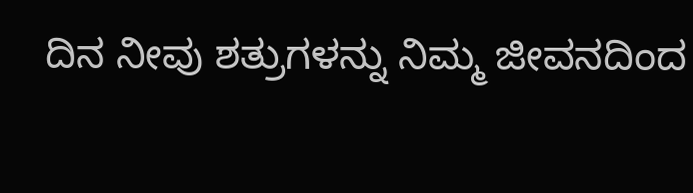ದಿನ ನೀವು ಶತ್ರುಗಳನ್ನು ನಿಮ್ಮ ಜೀವನದಿಂದ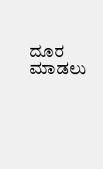ದೂರ ಮಾಡಲು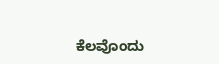ಕೆಲವೊಂದು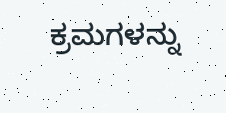ಕ್ರಮಗಳನ್ನು